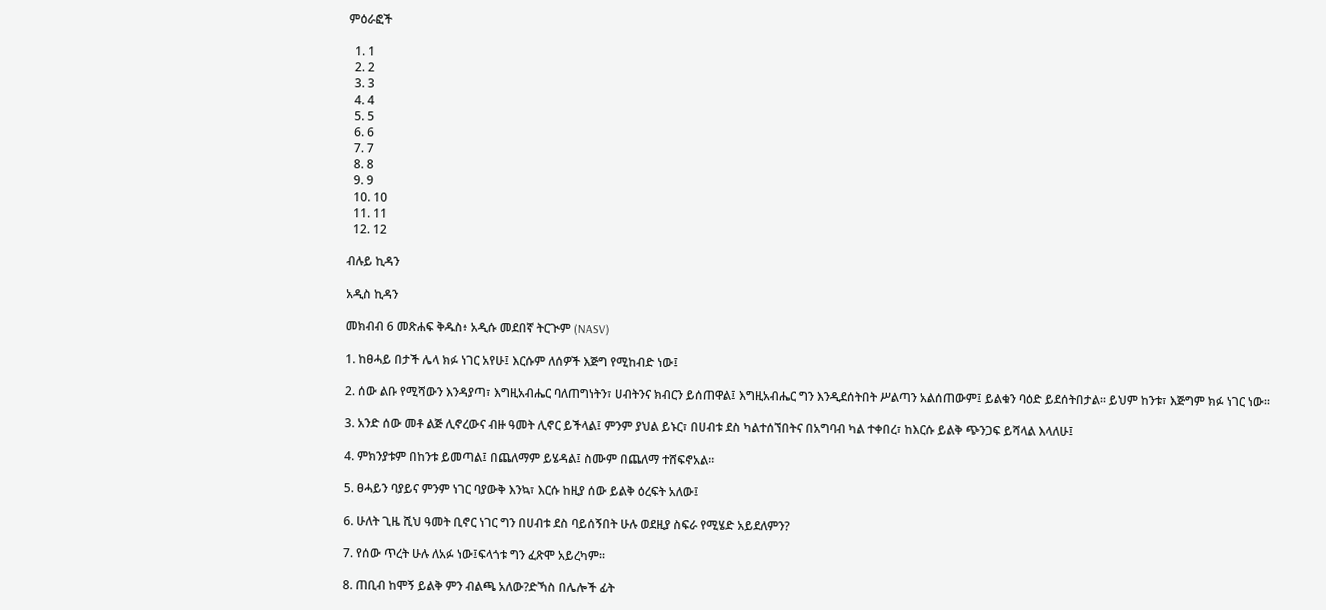ምዕራፎች

  1. 1
  2. 2
  3. 3
  4. 4
  5. 5
  6. 6
  7. 7
  8. 8
  9. 9
  10. 10
  11. 11
  12. 12

ብሉይ ኪዳን

አዲስ ኪዳን

መክብብ 6 መጽሐፍ ቅዱስ፥ አዲሱ መደበኛ ትርጒም (NASV)

1. ከፀሓይ በታች ሌላ ክፉ ነገር አየሁ፤ እርሱም ለሰዎች እጅግ የሚከብድ ነው፤

2. ሰው ልቡ የሚሻውን እንዳያጣ፣ እግዚአብሔር ባለጠግነትን፣ ሀብትንና ክብርን ይሰጠዋል፤ እግዚአብሔር ግን እንዲደሰትበት ሥልጣን አልሰጠውም፤ ይልቁን ባዕድ ይደሰትበታል። ይህም ከንቱ፣ እጅግም ክፉ ነገር ነው።

3. አንድ ሰው መቶ ልጅ ሊኖረውና ብዙ ዓመት ሊኖር ይችላል፤ ምንም ያህል ይኑር፣ በሀብቱ ደስ ካልተሰኘበትና በአግባብ ካል ተቀበረ፣ ከእርሱ ይልቅ ጭንጋፍ ይሻላል እላለሁ፤

4. ምክንያቱም በከንቱ ይመጣል፤ በጨለማም ይሄዳል፤ ስሙም በጨለማ ተሸፍኖአል።

5. ፀሓይን ባያይና ምንም ነገር ባያውቅ እንኳ፣ እርሱ ከዚያ ሰው ይልቅ ዕረፍት አለው፤

6. ሁለት ጊዜ ሺህ ዓመት ቢኖር ነገር ግን በሀብቱ ደስ ባይሰኝበት ሁሉ ወደዚያ ስፍራ የሚሄድ አይደለምን?

7. የሰው ጥረት ሁሉ ለአፉ ነው፤ፍላጎቱ ግን ፈጽሞ አይረካም።

8. ጠቢብ ከሞኝ ይልቅ ምን ብልጫ አለው?ድኻስ በሌሎች ፊት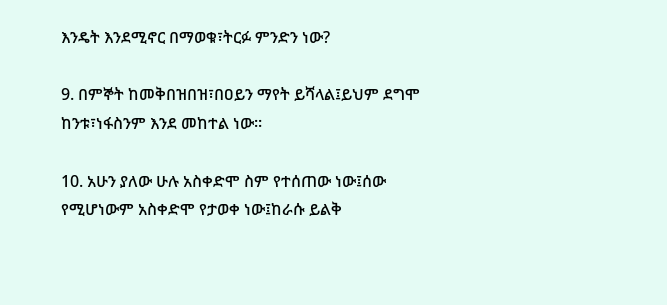እንዴት እንደሚኖር በማወቁ፣ትርፉ ምንድን ነው?

9. በምኞት ከመቅበዝበዝ፣በዐይን ማየት ይሻላል፤ይህም ደግሞ ከንቱ፣ነፋስንም እንደ መከተል ነው።

10. አሁን ያለው ሁሉ አስቀድሞ ስም የተሰጠው ነው፤ሰው የሚሆነውም አስቀድሞ የታወቀ ነው፤ከራሱ ይልቅ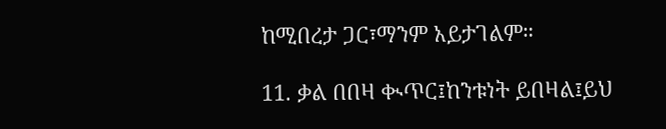ከሚበረታ ጋር፣ማንም አይታገልም።

11. ቃል በበዛ ቊጥር፤ከንቱነት ይበዛል፤ይህ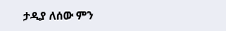ታዲያ ለሰው ምን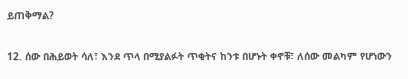ይጠቅማል?

12. ሰው በሕይወት ሳለ፣ እንደ ጥላ በሚያልፉት ጥቂትና ከንቱ በሆኑት ቀኖቹ፣ ለሰው መልካም የሆነውን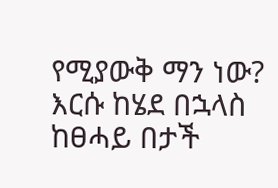የሚያውቅ ማን ነው? እርሱ ከሄደ በኋላስ ከፀሓይ በታች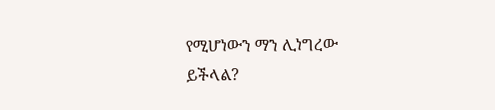የሚሆነውን ማን ሊነግረው ይችላል?